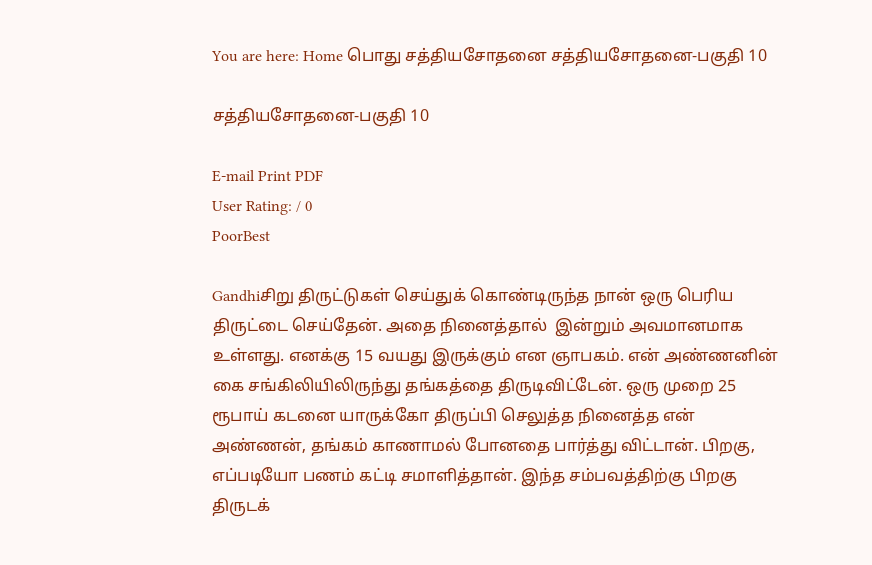You are here: Home பொது சத்தியசோதனை சத்தியசோதனை-பகுதி 10

சத்தியசோதனை-பகுதி 10

E-mail Print PDF
User Rating: / 0
PoorBest

Gandhiசிறு திருட்டுகள் செய்துக் கொண்டிருந்த நான் ஒரு பெரிய திருட்டை செய்தேன். அதை நினைத்தால்  இன்றும் அவமானமாக உள்ளது. எனக்கு 15 வயது இருக்கும் என ஞாபகம். என் அண்ணனின் கை சங்கிலியிலிருந்து தங்கத்தை திருடிவிட்டேன். ஒரு முறை 25 ரூபாய் கடனை யாருக்கோ திருப்பி செலுத்த நினைத்த என் அண்ணன், தங்கம் காணாமல் போனதை பார்த்து விட்டான். பிறகு, எப்படியோ பணம் கட்டி சமாளித்தான். இந்த சம்பவத்திற்கு பிறகு திருடக்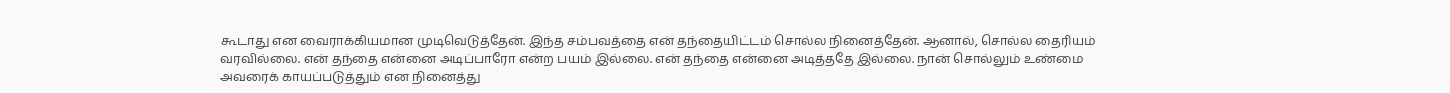கூடாது என வைராக்கியமான முடிவெடுத்தேன். இந்த சம்பவத்தை என் தந்தையிட்டம் சொல்ல நினைத்தேன். ஆனால், சொல்ல தைரியம் வரவில்லை. என் தந்தை என்னை அடிப்பாரோ என்ற பயம் இல்லை. என் தந்தை என்னை அடித்ததே இல்லை. நான் சொல்லும் உண்மை அவரைக் காயப்படுத்தும் என நினைத்து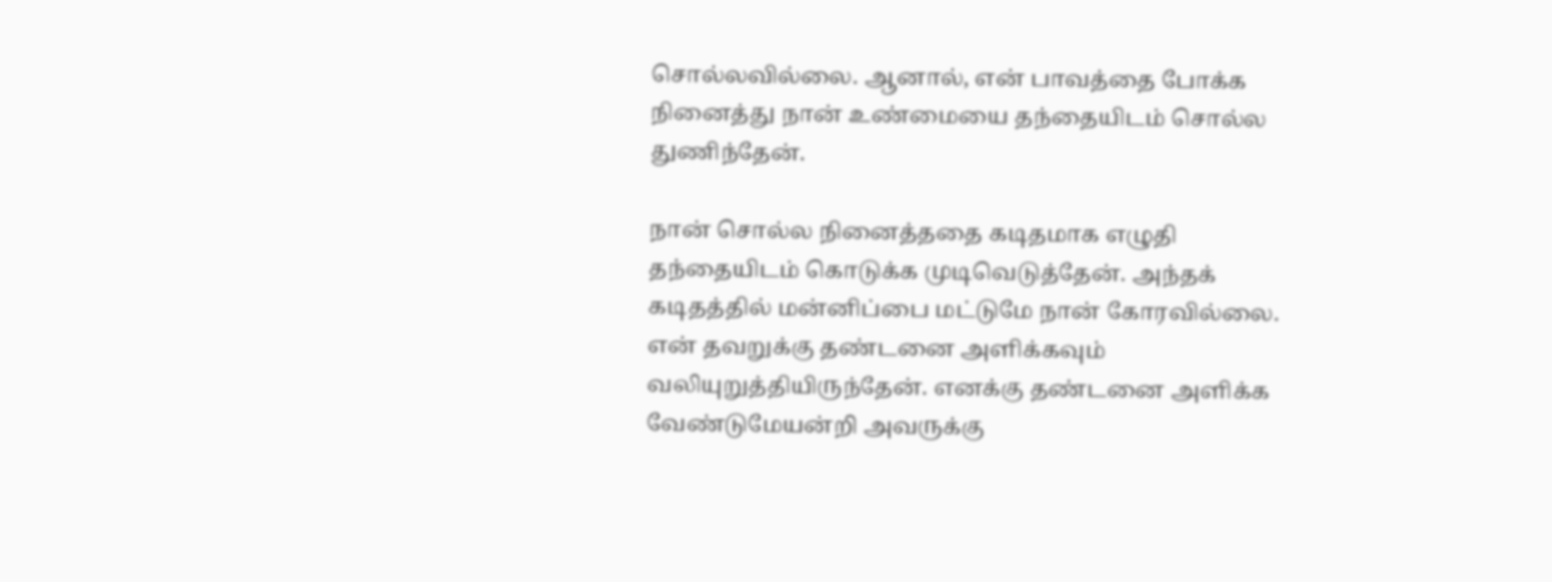சொல்லவில்லை. ஆனால், என் பாவத்தை போக்க நினைத்து நான் உண்மையை தந்தையிடம் சொல்ல துணிந்தேன்.

நான் சொல்ல நினைத்ததை கடிதமாக எழுதி தந்தையிடம் கொடுக்க முடிவெடுத்தேன். அந்தக் கடிதத்தில் மன்னிப்பை மட்டுமே நான் கோரவில்லை. என் தவறுக்கு தண்டனை அளிக்கவும் வலியுறுத்தியிருந்தேன். எனக்கு தண்டனை அளிக்க வேண்டுமேயன்றி அவருக்கு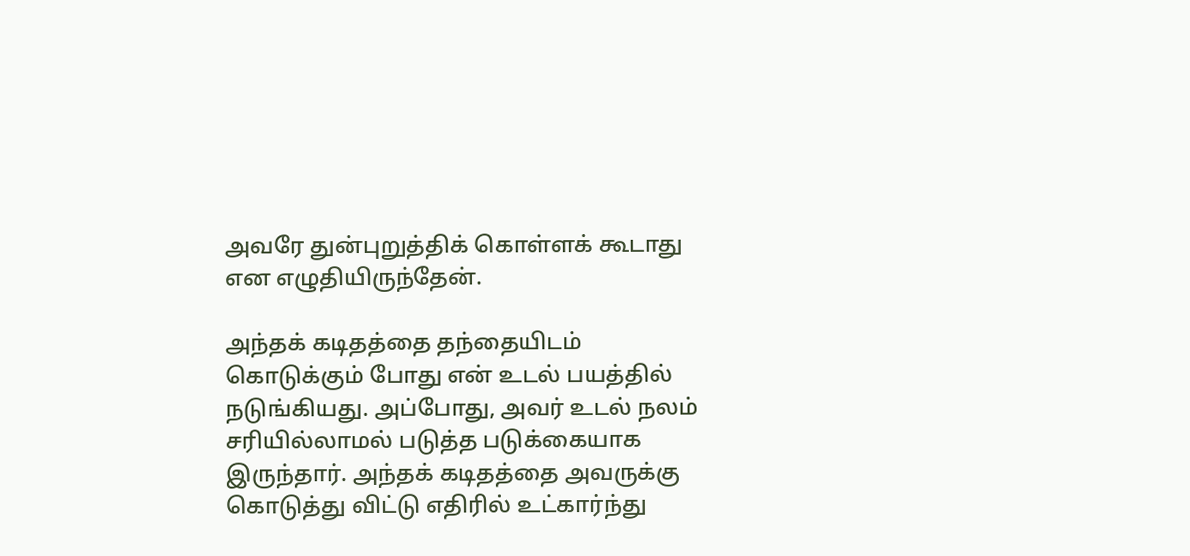அவரே துன்புறுத்திக் கொள்ளக் கூடாது என எழுதியிருந்தேன்.

அந்தக் கடிதத்தை தந்தையிடம் கொடுக்கும் போது என் உடல் பயத்தில் நடுங்கியது. அப்போது, அவர் உடல் நலம் சரியில்லாமல் படுத்த படுக்கையாக இருந்தார். அந்தக் கடிதத்தை அவருக்கு கொடுத்து விட்டு எதிரில் உட்கார்ந்து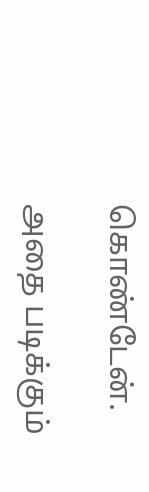கொண்டேன்.

அதை படிக்கும்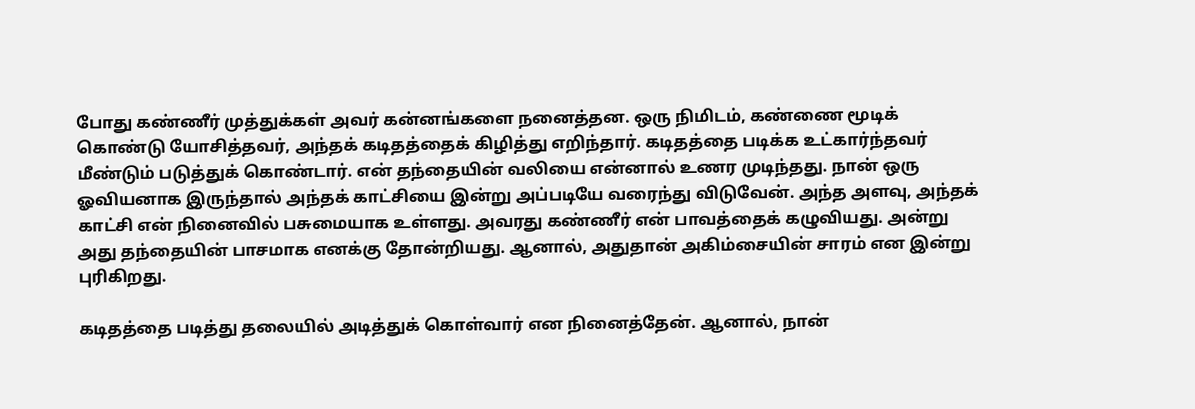போது கண்ணீர் முத்துக்கள் அவர் கன்னங்களை நனைத்தன. ஒரு நிமிடம், கண்ணை மூடிக் கொண்டு யோசித்தவர், அந்தக் கடிதத்தைக் கிழித்து எறிந்தார். கடிதத்தை படிக்க உட்கார்ந்தவர் மீண்டும் படுத்துக் கொண்டார். என் தந்தையின் வலியை என்னால் உணர முடிந்தது. நான் ஒரு ஓவியனாக இருந்தால் அந்தக் காட்சியை இன்று அப்படியே வரைந்து விடுவேன். அந்த அளவு, அந்தக் காட்சி என் நினைவில் பசுமையாக உள்ளது. அவரது கண்ணீர் என் பாவத்தைக் கழுவியது. அன்று அது தந்தையின் பாசமாக எனக்கு தோன்றியது. ஆனால், அதுதான் அகிம்சையின் சாரம் என இன்று புரிகிறது.

கடிதத்தை படித்து தலையில் அடித்துக் கொள்வார் என நினைத்தேன். ஆனால், நான்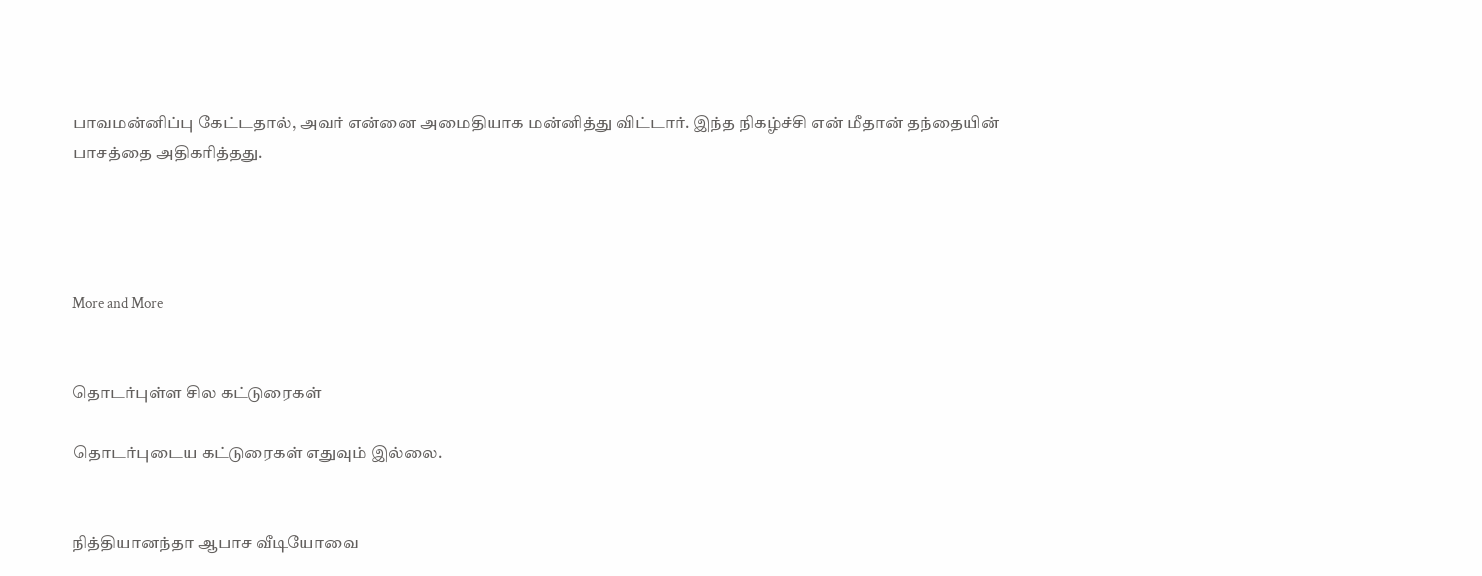பாவமன்னிப்பு கேட்டதால், அவர் என்னை அமைதியாக மன்னித்து விட்டார். இந்த நிகழ்ச்சி என் மீதான் தந்தையின் பாசத்தை அதிகரித்தது.




More and More


தொடர்புள்ள சில கட்டுரைகள்

தொடர்புடைய கட்டுரைகள் எதுவும் இல்லை.


நித்தியானந்தா ஆபாச வீடியோவை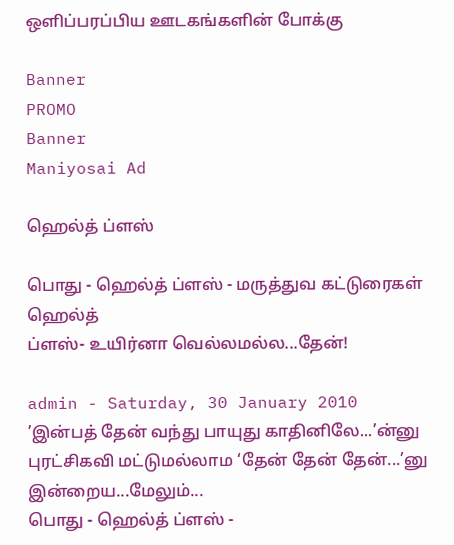ஒளிப்பரப்பிய ஊடகங்களின் போக்கு

Banner
PROMO
Banner
Maniyosai Ad

ஹெல்த் ப்ளஸ்

பொது - ஹெல்த் ப்ளஸ் - மருத்துவ கட்டுரைகள்
ஹெல்த்
ப்ளஸ்- உயிர்னா வெல்லமல்ல...தேன்!

admin - Saturday, 30 January 2010
’இன்பத் தேன் வந்து பாயுது காதினிலே...’ன்னு புரட்சிகவி மட்டுமல்லாம ‘தேன் தேன் தேன்...’னு இன்றைய...மேலும்...
பொது - ஹெல்த் ப்ளஸ் -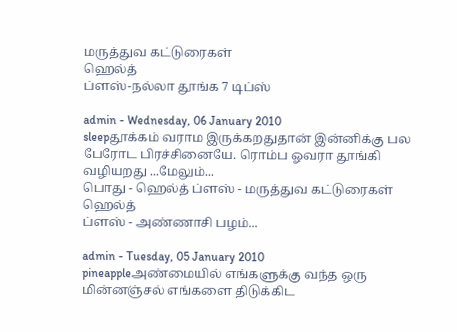மருத்துவ கட்டுரைகள்
ஹெல்த்
ப்ளஸ்-நல்லா தூங்க 7 டிப்ஸ்

admin - Wednesday, 06 January 2010
sleepதூக்கம் வராம இருக்கறதுதான் இன்னிக்கு பல பேரோட பிரச்சினையே. ரொம்ப ஓவரா தூங்கி வழியறது ...மேலும்...
பொது - ஹெல்த் ப்ளஸ் - மருத்துவ கட்டுரைகள்
ஹெல்த்
ப்ளஸ் - அண்ணாசி பழம்...

admin - Tuesday, 05 January 2010
pineappleஅண்மையில் எங்களுக்கு வந்த ஒரு மின்னஞ்சல் எங்களை திடுக்கிட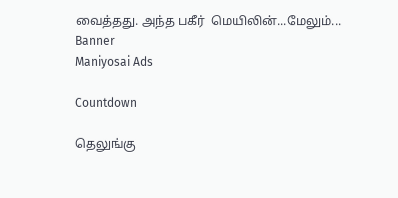வைத்தது. அந்த பகீர்  மெயிலின்...மேலும்...
Banner
Maniyosai Ads

Countdown

தெலுங்கு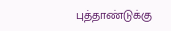புத்தாண்டுக்கு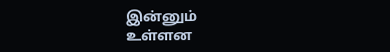இன்னும்
உள்ளன